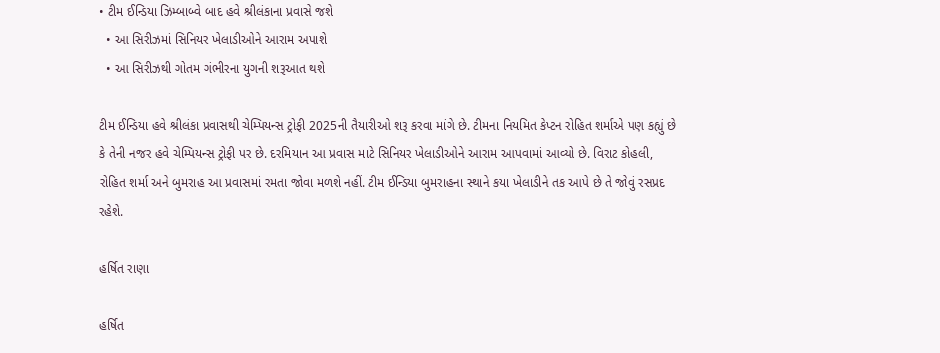• ટીમ ઈન્ડિયા ઝિમ્બાબ્વે બાદ હવે શ્રીલંકાના પ્રવાસે જશે
  • આ સિરીઝમાં સિનિયર ખેલાડીઓને આરામ અપાશે
  • આ સિરીઝથી ગોતમ ગંભીરના યુગની શરૂઆત થશે

ટીમ ઈન્ડિયા હવે શ્રીલંકા પ્રવાસથી ચેમ્પિયન્સ ટ્રોફી 2025ની તૈયારીઓ શરૂ કરવા માંગે છે. ટીમના નિયમિત કેપ્ટન રોહિત શર્માએ પણ કહ્યું છે કે તેની નજર હવે ચેમ્પિયન્સ ટ્રોફી પર છે. દરમિયાન આ પ્રવાસ માટે સિનિયર ખેલાડીઓને આરામ આપવામાં આવ્યો છે. વિરાટ કોહલી, રોહિત શર્મા અને બુમરાહ આ પ્રવાસમાં રમતા જોવા મળશે નહીં. ટીમ ઈન્ડિયા બુમરાહના સ્થાને કયા ખેલાડીને તક આપે છે તે જોવું રસપ્રદ રહેશે.

હર્ષિત રાણા

હર્ષિત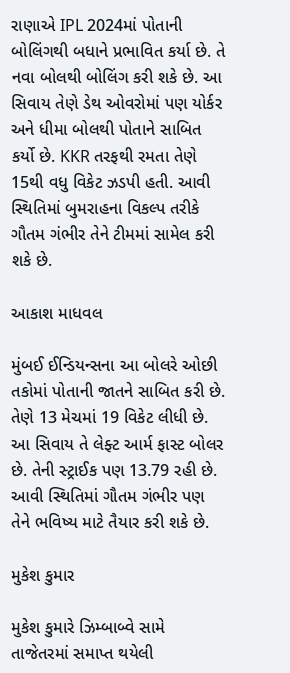રાણાએ IPL 2024માં પોતાની બોલિંગથી બધાને પ્રભાવિત કર્યા છે. તે નવા બોલથી બોલિંગ કરી શકે છે. આ સિવાય તેણે ડેથ ઓવરોમાં પણ યોર્કર અને ધીમા બોલથી પોતાને સાબિત કર્યો છે. KKR તરફથી રમતા તેણે 15થી વધુ વિકેટ ઝડપી હતી. આવી સ્થિતિમાં બુમરાહના વિકલ્પ તરીકે ગૌતમ ગંભીર તેને ટીમમાં સામેલ કરી શકે છે.

આકાશ માધવલ

મુંબઈ ઈન્ડિયન્સના આ બોલરે ઓછી તકોમાં પોતાની જાતને સાબિત કરી છે. તેણે 13 મેચમાં 19 વિકેટ લીધી છે. આ સિવાય તે લેફ્ટ આર્મ ફાસ્ટ બોલર છે. તેની સ્ટ્રાઈક પણ 13.79 રહી છે. આવી સ્થિતિમાં ગૌતમ ગંભીર પણ તેને ભવિષ્ય માટે તૈયાર કરી શકે છે.

મુકેશ કુમાર

મુકેશ કુમારે ઝિમ્બાબ્વે સામે તાજેતરમાં સમાપ્ત થયેલી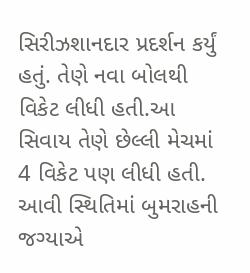સિરીઝશાનદાર પ્રદર્શન કર્યું હતું. તેણે નવા બોલથી વિકેટ લીધી હતી.આ સિવાય તેણે છેલ્લી મેચમાં 4 વિકેટ પણ લીધી હતી. આવી સ્થિતિમાં બુમરાહની જગ્યાએ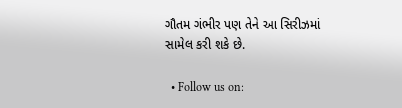ગૌતમ ગંભીર પણ તેને આ સિરીઝમાં સામેલ કરી શકે છે.

  • Follow us on: